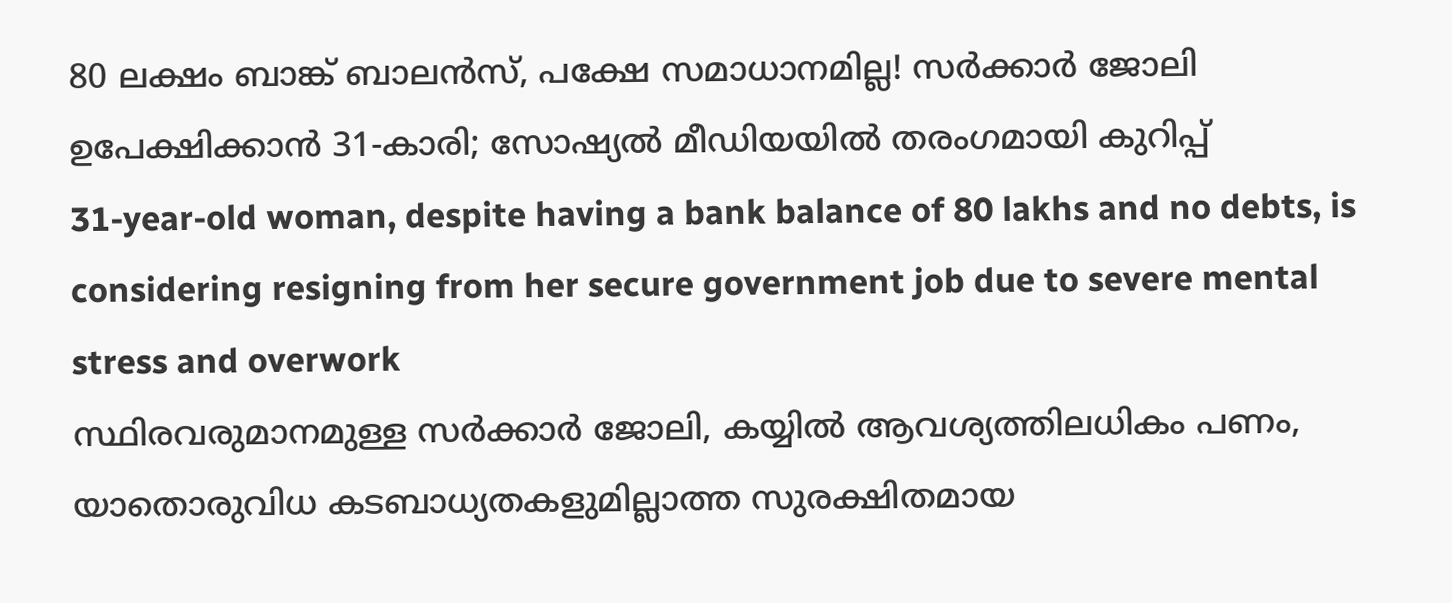80 ലക്ഷം ബാങ്ക് ബാലൻസ്, പക്ഷേ സമാധാനമില്ല! സർക്കാർ ജോലി ഉപേക്ഷിക്കാൻ 31-കാരി; സോഷ്യൽ മീഡിയയിൽ തരംഗമായി കുറിപ്പ്
31-year-old woman, despite having a bank balance of 80 lakhs and no debts, is considering resigning from her secure government job due to severe mental stress and overwork
സ്ഥിരവരുമാനമുള്ള സർക്കാർ ജോലി, കയ്യിൽ ആവശ്യത്തിലധികം പണം, യാതൊരുവിധ കടബാധ്യതകളുമില്ലാത്ത സുരക്ഷിതമായ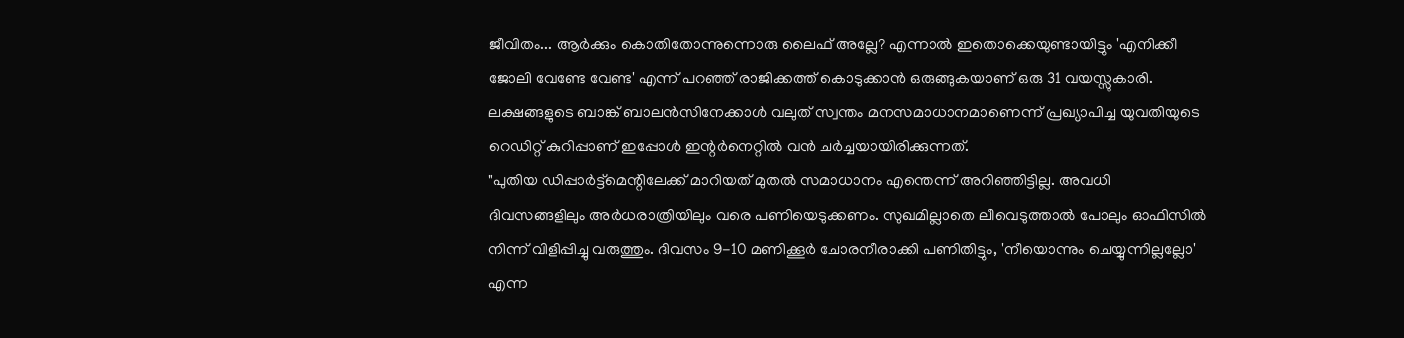ജീവിതം... ആർക്കും കൊതിതോന്നുന്നൊരു ലൈഫ് അല്ലേ? എന്നാൽ ഇതൊക്കെയുണ്ടായിട്ടും 'എനിക്കീ ജോലി വേണ്ടേ വേണ്ട' എന്ന് പറഞ്ഞ് രാജിക്കത്ത് കൊടുക്കാൻ ഒരുങ്ങുകയാണ് ഒരു 31 വയസ്സുകാരി. ലക്ഷങ്ങളുടെ ബാങ്ക് ബാലൻസിനേക്കാൾ വലുത് സ്വന്തം മനസമാധാനമാണെന്ന് പ്രഖ്യാപിച്ച യുവതിയുടെ റെഡിറ്റ് കുറിപ്പാണ് ഇപ്പോൾ ഇന്റർനെറ്റിൽ വൻ ചർച്ചയായിരിക്കുന്നത്.
"പുതിയ ഡിപ്പാർട്ട്മെന്റിലേക്ക് മാറിയത് മുതൽ സമാധാനം എന്തെന്ന് അറിഞ്ഞിട്ടില്ല. അവധി ദിവസങ്ങളിലും അർധരാത്രിയിലും വരെ പണിയെടുക്കണം. സുഖമില്ലാതെ ലീവെടുത്താൽ പോലും ഓഫിസിൽ നിന്ന് വിളിപ്പിച്ചു വരുത്തും. ദിവസം 9-10 മണിക്കൂർ ചോരനീരാക്കി പണിതിട്ടും, 'നീയൊന്നും ചെയ്യുന്നില്ലല്ലോ' എന്ന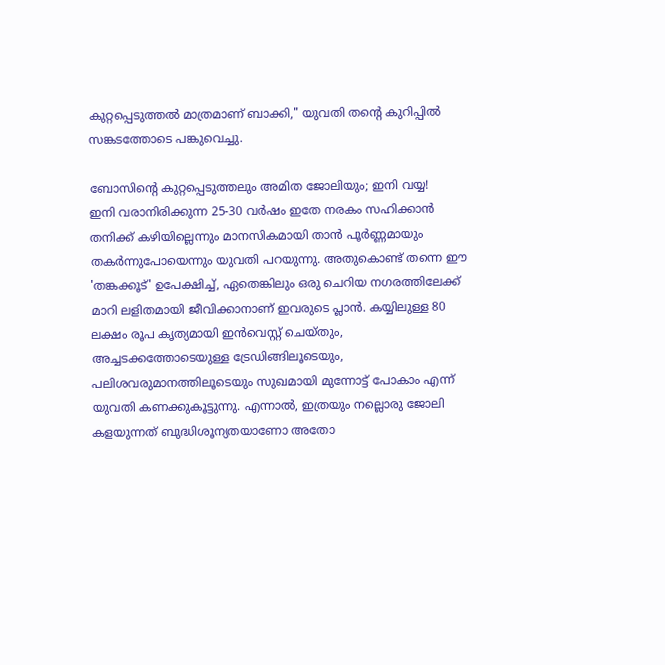കുറ്റപ്പെടുത്തൽ മാത്രമാണ് ബാക്കി," യുവതി തന്റെ കുറിപ്പിൽ സങ്കടത്തോടെ പങ്കുവെച്ചു.

ബോസിന്റെ കുറ്റപ്പെടുത്തലും അമിത ജോലിയും; ഇനി വയ്യ!
ഇനി വരാനിരിക്കുന്ന 25-30 വർഷം ഇതേ നരകം സഹിക്കാൻ തനിക്ക് കഴിയില്ലെന്നും മാനസികമായി താൻ പൂർണ്ണമായും തകർന്നുപോയെന്നും യുവതി പറയുന്നു. അതുകൊണ്ട് തന്നെ ഈ 'തങ്കക്കൂട്' ഉപേക്ഷിച്ച്, ഏതെങ്കിലും ഒരു ചെറിയ നഗരത്തിലേക്ക് മാറി ലളിതമായി ജീവിക്കാനാണ് ഇവരുടെ പ്ലാൻ. കയ്യിലുള്ള 80 ലക്ഷം രൂപ കൃത്യമായി ഇൻവെസ്റ്റ് ചെയ്തും, അച്ചടക്കത്തോടെയുള്ള ട്രേഡിങ്ങിലൂടെയും, പലിശവരുമാനത്തിലൂടെയും സുഖമായി മുന്നോട്ട് പോകാം എന്ന് യുവതി കണക്കുകൂട്ടുന്നു. എന്നാൽ, ഇത്രയും നല്ലൊരു ജോലി കളയുന്നത് ബുദ്ധിശൂന്യതയാണോ അതോ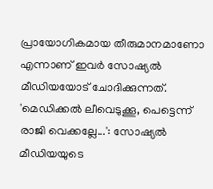പ്രായോഗികമായ തീരുമാനമാണോ എന്നാണ് ഇവർ സോഷ്യൽ മീഡിയയോട് ചോദിക്കുന്നത്.
'മെഡിക്കൽ ലീവെടുക്കൂ, പെട്ടെന്ന് രാജി വെക്കല്ലേ...': സോഷ്യൽ മീഡിയയുടെ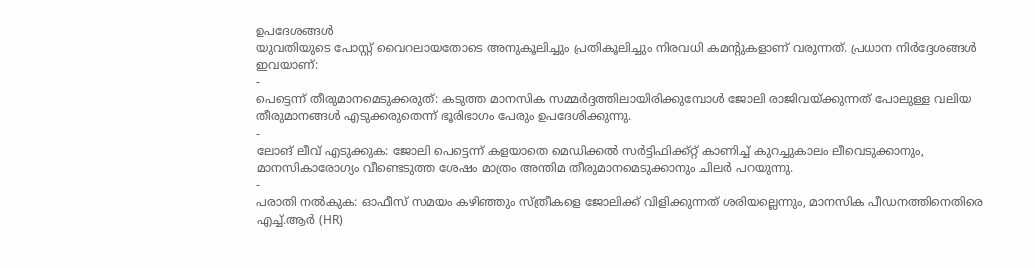ഉപദേശങ്ങൾ
യുവതിയുടെ പോസ്റ്റ് വൈറലായതോടെ അനുകൂലിച്ചും പ്രതികൂലിച്ചും നിരവധി കമന്റുകളാണ് വരുന്നത്. പ്രധാന നിർദ്ദേശങ്ങൾ ഇവയാണ്:
-
പെട്ടെന്ന് തീരുമാനമെടുക്കരുത്: കടുത്ത മാനസിക സമ്മർദ്ദത്തിലായിരിക്കുമ്പോൾ ജോലി രാജിവയ്ക്കുന്നത് പോലുള്ള വലിയ തീരുമാനങ്ങൾ എടുക്കരുതെന്ന് ഭൂരിഭാഗം പേരും ഉപദേശിക്കുന്നു.
-
ലോങ് ലീവ് എടുക്കുക: ജോലി പെട്ടെന്ന് കളയാതെ മെഡിക്കൽ സർട്ടിഫിക്ക്റ്റ് കാണിച്ച് കുറച്ചുകാലം ലീവെടുക്കാനും, മാനസികാരോഗ്യം വീണ്ടെടുത്ത ശേഷം മാത്രം അന്തിമ തീരുമാനമെടുക്കാനും ചിലർ പറയുന്നു.
-
പരാതി നൽകുക: ഓഫീസ് സമയം കഴിഞ്ഞും സ്ത്രീകളെ ജോലിക്ക് വിളിക്കുന്നത് ശരിയല്ലെന്നും, മാനസിക പീഡനത്തിനെതിരെ എച്ച്.ആർ (HR)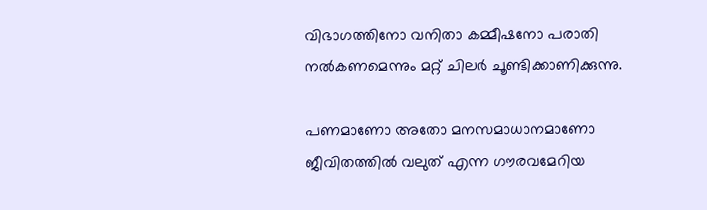വിഭാഗത്തിനോ വനിതാ കമ്മീഷനോ പരാതി നൽകണമെന്നും മറ്റ് ചിലർ ചൂണ്ടിക്കാണിക്കുന്നു.

പണമാണോ അതോ മനസമാധാനമാണോ ജീവിതത്തിൽ വലുത് എന്ന ഗൗരവമേറിയ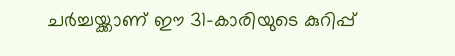ചർച്ചയ്ക്കാണ് ഈ 31-കാരിയുടെ കുറിപ്പ്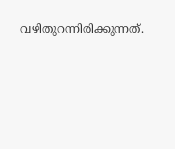വഴിതുറന്നിരിക്കുന്നത്.